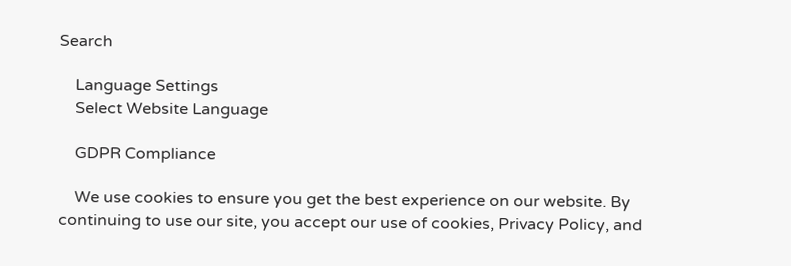Search

    Language Settings
    Select Website Language

    GDPR Compliance

    We use cookies to ensure you get the best experience on our website. By continuing to use our site, you accept our use of cookies, Privacy Policy, and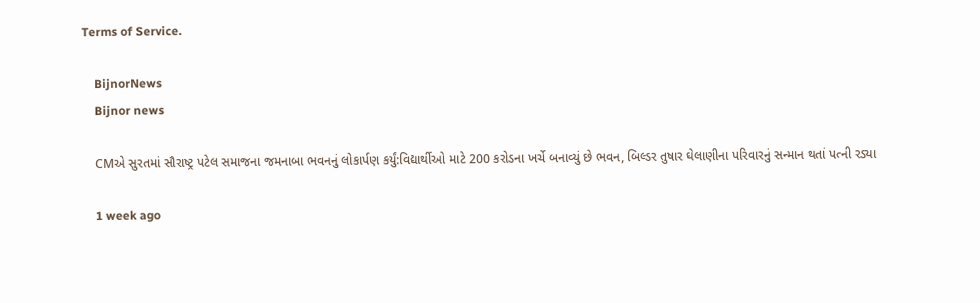Terms of Service.

    BijnorNews
    Bijnor news

    CMએ સુરતમાં સૌરાષ્ટ્ર પટેલ સમાજના જમનાબા ભવનનું લોકાર્પણ કર્યું:વિદ્યાર્થીઓ માટે 200 કરોડના ખર્ચે બનાવ્યું છે ભવન, બિલ્ડર તુષાર ઘેલાણીના પરિવારનું સન્માન થતાં પત્ની રડ્યા

    1 week ago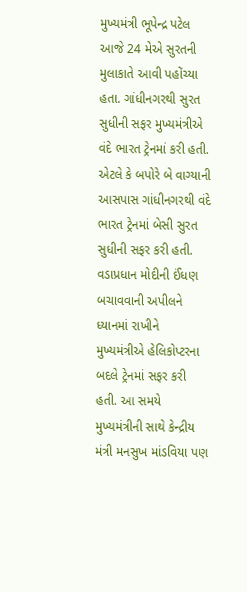મુખ્યમંત્રી ભૂપેન્દ્ર પટેલ આજે 24 મેએ સુરતની મુલાકાતે આવી પહોંચ્યા હતા. ગાંધીનગરથી સુરત સુધીની સફર મુખ્યમંત્રીએ વંદે ભારત ટ્રેનમાં કરી હતી. એટલે કે બપોરે બે વાગ્યાની આસપાસ ગાંધીનગરથી વંદે ભારત ટ્રેનમાં બેસી સુરત સુધીની સફર કરી હતી. વડાપ્રધાન મોદીની ઈંધણ બચાવવાની અપીલને ધ્યાનમાં રાખીને મુખ્યમંત્રીએ હેલિકોપ્ટરના બદલે ટ્રેનમાં સફર કરી હતી. આ સમયે મુખ્યમંત્રીની સાથે કેન્દ્રીય મંત્રી મનસુખ માંડવિયા પણ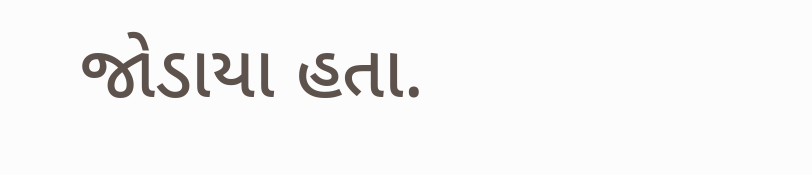જોડાયા હતા.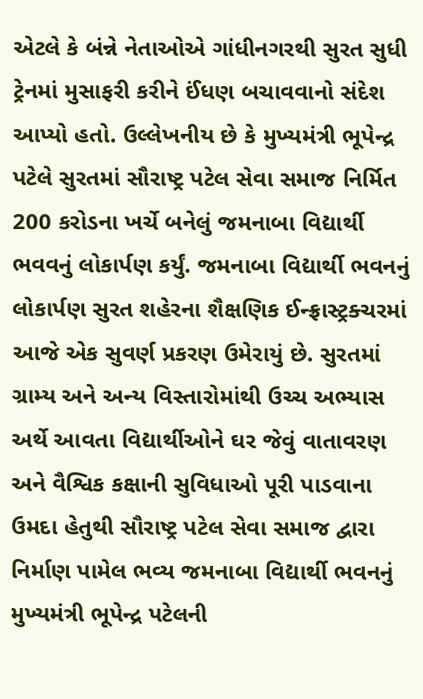એટલે કે બંન્ને નેતાઓએ ગાંધીનગરથી સુરત સુધી ટ્રેનમાં મુસાફરી કરીને ઈંધણ બચાવવાનો સંદેશ આપ્યો હતો. ઉલ્લેખનીય છે કે મુખ્યમંત્રી ભૂપેન્દ્ર પટેલે સુરતમાં સૌરાષ્ટ્ર પટેલ સેવા સમાજ નિર્મિત 200 કરોડના ખર્ચે બનેલું જમનાબા વિદ્યાર્થી ભવવનું લોકાર્પણ કર્યું. જમનાબા વિદ્યાર્થી ભવનનું લોકાર્પણ સુરત શહેરના શૈક્ષણિક ઈન્ફ્રાસ્ટ્રક્ચરમાં આજે એક સુવર્ણ પ્રકરણ ઉમેરાયું છે. સુરતમાં ગ્રામ્ય અને અન્ય વિસ્તારોમાંથી ઉચ્ચ અભ્યાસ અર્થે આવતા વિદ્યાર્થીઓને ઘર જેવું વાતાવરણ અને વૈશ્વિક કક્ષાની સુવિધાઓ પૂરી પાડવાના ઉમદા હેતુથી સૌરાષ્ટ્ર પટેલ સેવા સમાજ દ્વારા નિર્માણ પામેલ ભવ્ય જમનાબા વિદ્યાર્થી ભવનનું મુખ્યમંત્રી ભૂપેન્દ્ર પટેલની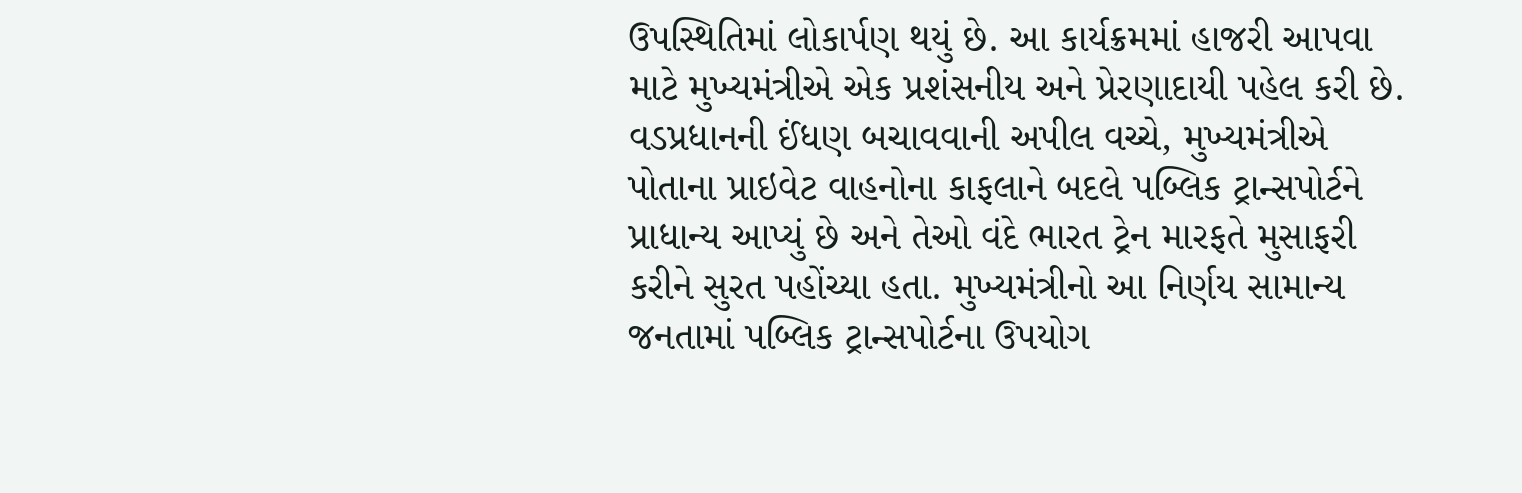ઉપસ્થિતિમાં લોકાર્પણ થયું છે. આ કાર્યક્રમમાં હાજરી આપવા માટે મુખ્યમંત્રીએ એક પ્રશંસનીય અને પ્રેરણાદાયી પહેલ કરી છે. વડપ્રધાનની ઈંધણ બચાવવાની અપીલ વચ્ચે, મુખ્યમંત્રીએ પોતાના પ્રાઇવેટ વાહનોના કાફલાને બદલે પબ્લિક ટ્રાન્સપોર્ટને પ્રાધાન્ય આપ્યું છે અને તેઓ વંદે ભારત ટ્રેન મારફતે મુસાફરી કરીને સુરત પહોંચ્યા હતા. મુખ્યમંત્રીનો આ નિર્ણય સામાન્ય જનતામાં પબ્લિક ટ્રાન્સપોર્ટના ઉપયોગ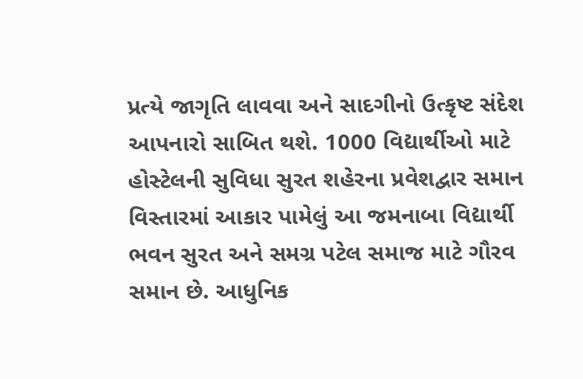પ્રત્યે જાગૃતિ લાવવા અને સાદગીનો ઉત્કૃષ્ટ સંદેશ આપનારો સાબિત થશે. 1000 વિદ્યાર્થીઓ માટે હોસ્ટેલની સુવિધા સુરત શહેરના પ્રવેશદ્વાર સમાન વિસ્તારમાં આકાર પામેલું આ જમનાબા વિદ્યાર્થી ભવન સુરત અને સમગ્ર પટેલ સમાજ માટે ગૌરવ સમાન છે. આધુનિક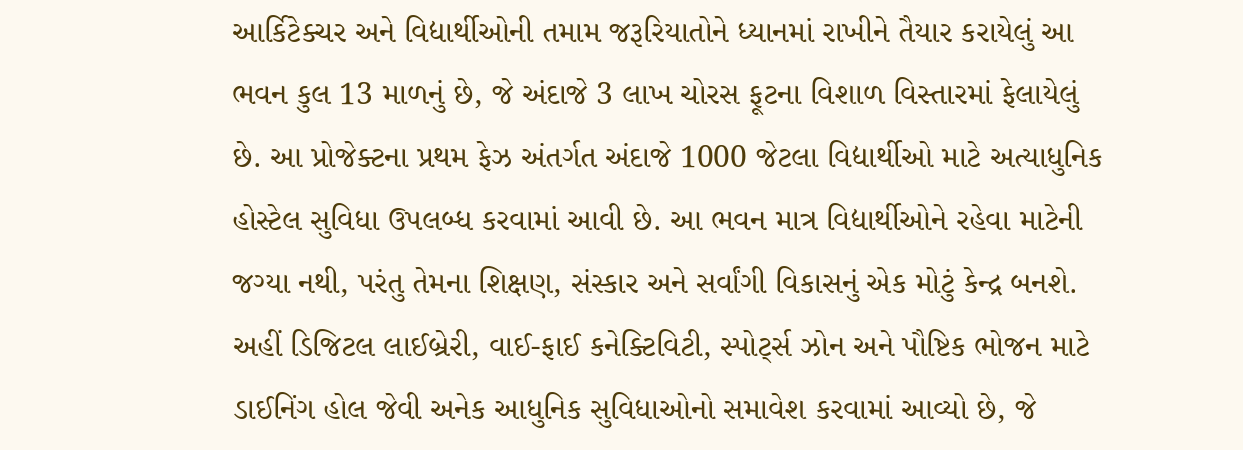આર્કિટેક્ચર અને વિદ્યાર્થીઓની તમામ જરૂરિયાતોને ધ્યાનમાં રાખીને તૈયાર કરાયેલું આ ભવન કુલ 13 માળનું છે, જે અંદાજે 3 લાખ ચોરસ ફૂટના વિશાળ વિસ્તારમાં ફેલાયેલું છે. આ પ્રોજેક્ટના પ્રથમ ફેઝ અંતર્ગત અંદાજે 1000 જેટલા વિદ્યાર્થીઓ માટે અત્યાધુનિક હોસ્ટેલ સુવિધા ઉપલબ્ધ કરવામાં આવી છે. આ ભવન માત્ર વિદ્યાર્થીઓને રહેવા માટેની જગ્યા નથી, પરંતુ તેમના શિક્ષણ, સંસ્કાર અને સર્વાંગી વિકાસનું એક મોટું કેન્દ્ર બનશે. અહીં ડિજિટલ લાઈબ્રેરી, વાઈ-ફાઈ કનેક્ટિવિટી, સ્પોર્ટ્સ ઝોન અને પૌષ્ટિક ભોજન માટે ડાઈનિંગ હોલ જેવી અનેક આધુનિક સુવિધાઓનો સમાવેશ કરવામાં આવ્યો છે, જે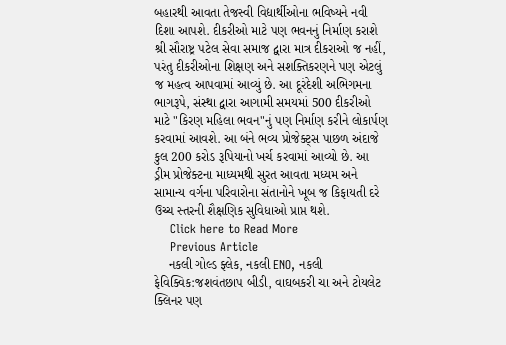બહારથી આવતા તેજસ્વી વિદ્યાર્થીઓના ભવિષ્યને નવી દિશા આપશે. દીકરીઓ માટે પણ ભવનનું નિર્માણ કરાશે શ્રી સૌરાષ્ટ્ર પટેલ સેવા સમાજ દ્વારા માત્ર દીકરાઓ જ નહીં, પરંતુ દીકરીઓના શિક્ષણ અને સશક્તિકરણને પણ એટલું જ મહત્વ આપવામાં આવ્યું છે. આ દૂરંદેશી અભિગમના ભાગરૂપે, સંસ્થા દ્વારા આગામી સમયમાં 500 દીકરીઓ માટે "કિરણ મહિલા ભવન"નું પણ નિર્માણ કરીને લોકાર્પણ કરવામાં આવશે. આ બંને ભવ્ય પ્રોજેક્ટ્સ પાછળ અંદાજે કુલ 200 કરોડ રૂપિયાનો ખર્ચ કરવામાં આવ્યો છે. આ ડ્રીમ પ્રોજેક્ટના માધ્યમથી સુરત આવતા મધ્યમ અને સામાન્ય વર્ગના પરિવારોના સંતાનોને ખૂબ જ કિફાયતી દરે ઉચ્ચ સ્તરની શૈક્ષણિક સુવિધાઓ પ્રાપ્ત થશે.
    Click here to Read More
    Previous Article
    નકલી ગોલ્ડ ફ્લેક, નકલી ENO, નકલી ફેવિક્વિક:જશવંતછાપ બીડી, વાઘબકરી ચા અને ટોયલેટ ક્લિનર પણ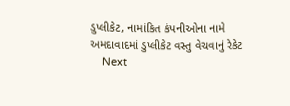ડુપ્લીકેટ, નામાંકિત કંપનીઓના નામે અમદાવાદમાં ડુપ્લીકેટ વસ્તુ વેચવાનું રેકેટ
    Next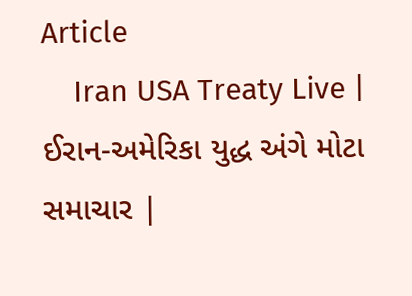Article
    Iran USA Treaty Live | ઈરાન-અમેરિકા યુદ્ધ અંગે મોટા સમાચાર |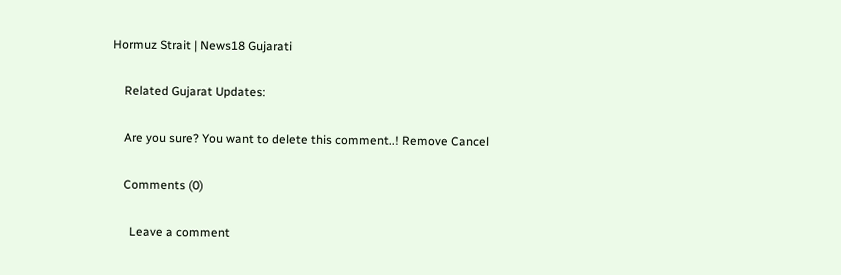Hormuz Strait | News18 Gujarati

    Related Gujarat Updates:

    Are you sure? You want to delete this comment..! Remove Cancel

    Comments (0)

      Leave a comment